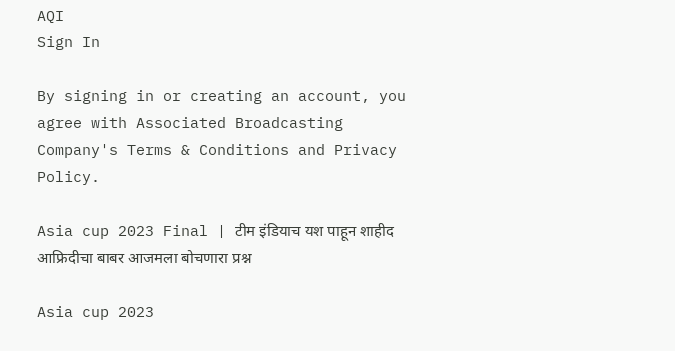AQI
Sign In

By signing in or creating an account, you agree with Associated Broadcasting Company's Terms & Conditions and Privacy Policy.

Asia cup 2023 Final | टीम इंडियाच यश पाहून शाहीद आफ्रिदीचा बाबर आजमला बोचणारा प्रश्न

Asia cup 2023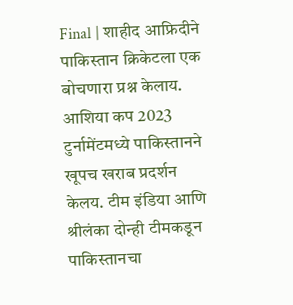Final | शाहीद आफ्रिदीने पाकिस्तान क्रिकेटला एक बोचणारा प्रश्न केलाय. आशिया कप 2023 टुर्नामेंटमध्ये पाकिस्तानने खूपच खराब प्रदर्शन केलय. टीम इंडिया आणि श्रीलंका दोन्ही टीमकडून पाकिस्तानचा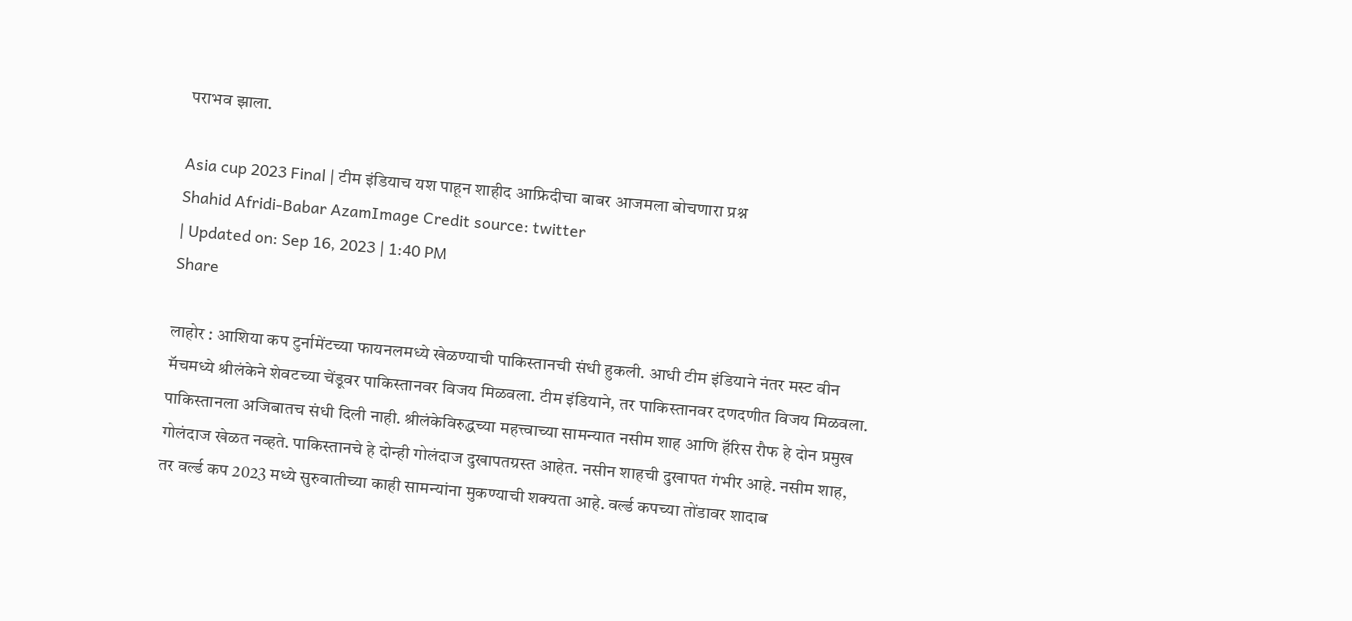पराभव झाला.

Asia cup 2023 Final | टीम इंडियाच यश पाहून शाहीद आफ्रिदीचा बाबर आजमला बोचणारा प्रश्न
Shahid Afridi-Babar AzamImage Credit source: twitter
| Updated on: Sep 16, 2023 | 1:40 PM
Share

लाहोर : आशिया कप टुर्नामेंटच्या फायनलमध्ये खेळण्याची पाकिस्तानची संधी हुकली. आधी टीम इंडियाने नंतर मस्ट वीन मॅचमध्ये श्रीलंकेने शेवटच्या चेंडूवर पाकिस्तानवर विजय मिळवला. टीम इंडियाने, तर पाकिस्तानवर दणदणीत विजय मिळवला. पाकिस्तानला अजिबातच संधी दिली नाही. श्रीलंकेविरुद्धच्या महत्त्वाच्या सामन्यात नसीम शाह आणि हॅरिस रौफ हे दोन प्रमुख गोलंदाज खेळत नव्हते. पाकिस्तानचे हे दोन्ही गोलंदाज दुखापतग्रस्त आहेत. नसीन शाहची दुखापत गंभीर आहे. नसीम शाह, तर वर्ल्ड कप 2023 मध्ये सुरुवातीच्या काही सामन्यांना मुकण्याची शक्यता आहे. वर्ल्ड कपच्या तोंडावर शादाब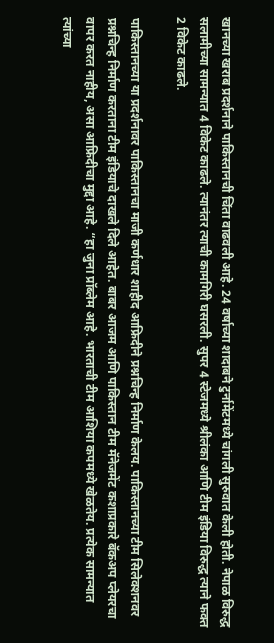खानच्या खराब प्रदर्शनाने पाकिस्तानची चिंता वाढवली आहे. 24 वर्षाच्या शादाबने टुर्नामेंटमध्ये चांगली सुरुवात केली होती. नेपाळ विरुद्ध सलामीच्या सामन्यात 4 विकेट काढले. त्यानंतर त्याची कामगिरी घसरली. सुपर 4 स्टेजमध्ये श्रीलंका आणि टीम इंडिया विरुद्ध त्याने फक्त 2 विकेट काढले.

पाकिस्तानच्या या प्रदर्शनावर पाकिस्तानचा माजी कर्णधार शाहीद आफ्रिदीने प्रश्नचिन्ह निर्माण केलय. पाकिस्तानच्या टीम सिलेक्शनवर प्रश्नचिन्ह निर्माण करताना टीम इंडियाचे दाखले दिले आहेत. बाबर आजम आणि पाकिस्तान टीम मॅनेजमेंट कशाप्रकारे बॅकअप प्लेयरचा वापर करत नाहीय, असा आफ्रिदीचा मुद्दा आहे. “हा जुना प्रॉब्लेम आहे. भारताची टीम आशिया कपमध्ये खेळतेय. प्रत्येक सामन्यात त्यांच्या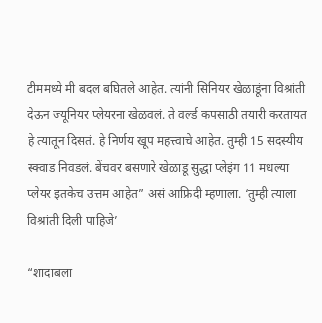टीममध्ये मी बदल बघितले आहेत. त्यांनी सिनियर खेळाडूंना विश्रांती देऊन ज्यूनियर प्लेयरना खेळवलं. ते वर्ल्ड कपसाठी तयारी करतायत हे त्यातून दिसतं. हे निर्णय खूप महत्त्वाचे आहेत. तुम्ही 15 सदस्यीय स्क्वाड निवडलं. बेंचवर बसणारे खेळाडू सुद्धा प्लेइंग 11 मधल्या प्लेयर इतकेच उत्तम आहेत” असं आफ्रिदी म्हणाला. ‘तुम्ही त्याला विश्रांती दिली पाहिजे’

“शादाबला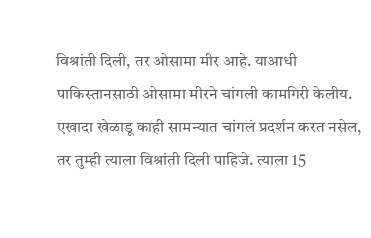विश्रांती दिली, तर ओसामा मीर आहे. याआधी पाकिस्तानसाठी ओसामा मीरने चांगली कामगिरी केलीय. एखादा खेळाडू काही सामन्यात चांगलं प्रदर्शन करत नसेल, तर तुम्ही त्याला विश्रांती दिली पाहिजे. त्याला 15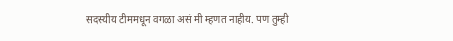सदस्यीय टीममधून वगळा असं मी म्हणत नाहीय. पण तुम्ही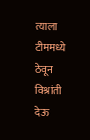त्याला टीममध्ये ठेवून विश्रांती देऊ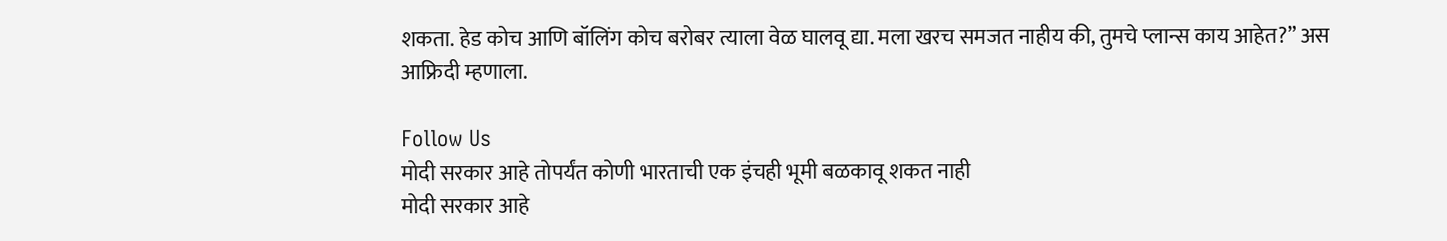शकता. हेड कोच आणि बॉलिंग कोच बरोबर त्याला वेळ घालवू द्या. मला खरच समजत नाहीय की, तुमचे प्लान्स काय आहेत?” अस आफ्रिदी म्हणाला.

Follow Us
मोदी सरकार आहे तोपर्यंत कोणी भारताची एक इंचही भूमी बळकावू शकत नाही
मोदी सरकार आहे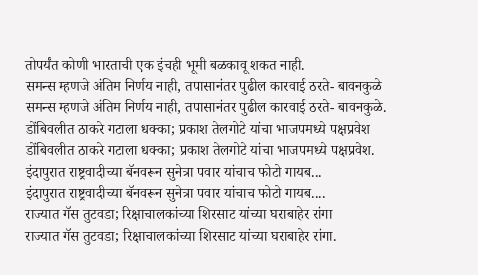तोपर्यंत कोणी भारताची एक इंचही भूमी बळकावू शकत नाही.
समन्स म्हणजे अंतिम निर्णय नाही, तपासानंतर पुढील कारवाई ठरते- बावनकुळे
समन्स म्हणजे अंतिम निर्णय नाही, तपासानंतर पुढील कारवाई ठरते- बावनकुळे.
डोंबिवलीत ठाकरे गटाला धक्का; प्रकाश तेलगोटे यांचा भाजपमध्ये पक्षप्रवेश
डोंबिवलीत ठाकरे गटाला धक्का; प्रकाश तेलगोटे यांचा भाजपमध्ये पक्षप्रवेश.
इंदापुरात राष्ट्रवादीच्या बॅनवरून सुनेत्रा पवार यांचाच फोटो गायब...
इंदापुरात राष्ट्रवादीच्या बॅनवरून सुनेत्रा पवार यांचाच फोटो गायब....
राज्यात गॅस तुटवडा; रिक्षाचालकांच्या शिरसाट यांच्या घराबाहेर रांगा
राज्यात गॅस तुटवडा; रिक्षाचालकांच्या शिरसाट यांच्या घराबाहेर रांगा.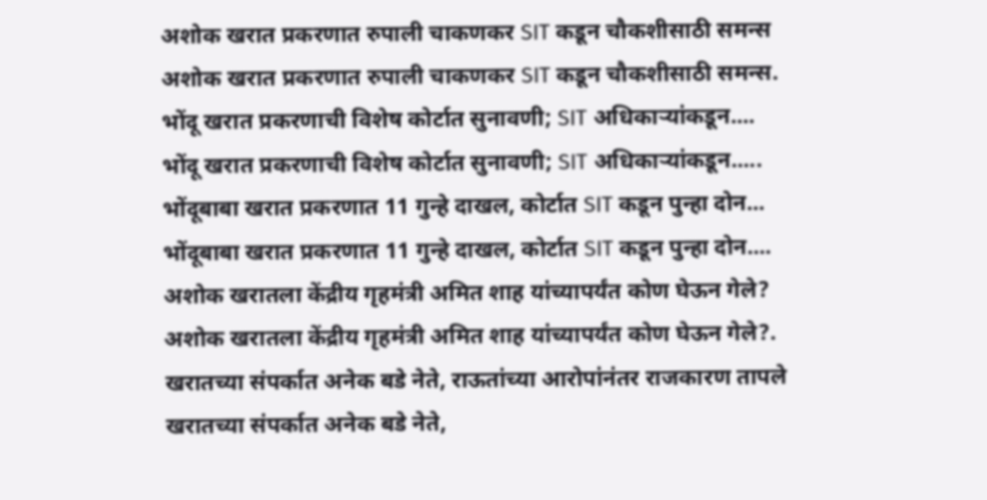अशोक खरात प्रकरणात रुपाली चाकणकर SIT कडून चौकशीसाठी समन्स
अशोक खरात प्रकरणात रुपाली चाकणकर SIT कडून चौकशीसाठी समन्स.
भोंदू खरात प्रकरणाची विशेष कोर्टात सुनावणी; SIT अधिकाऱ्यांकडून....
भोंदू खरात प्रकरणाची विशेष कोर्टात सुनावणी; SIT अधिकाऱ्यांकडून.....
भोंदूबाबा खरात प्रकरणात 11 गुन्हे दाखल, कोर्टात SIT कडून पुन्हा दोन...
भोंदूबाबा खरात प्रकरणात 11 गुन्हे दाखल, कोर्टात SIT कडून पुन्हा दोन....
अशोक खरातला केंद्रीय गृहमंत्री अमित शाह यांच्यापर्यंत कोण घेऊन गेले?
अशोक खरातला केंद्रीय गृहमंत्री अमित शाह यांच्यापर्यंत कोण घेऊन गेले?.
खरातच्या संपर्कात अनेक बडे नेते, राऊतांच्या आरोपांनंतर राजकारण तापले
खरातच्या संपर्कात अनेक बडे नेते,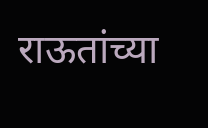राऊतांच्या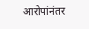आरोपांनंतर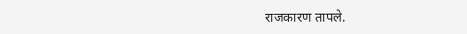राजकारण तापले.